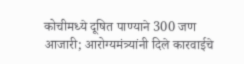कोचीमध्ये दूषित पाण्याने 300 जण आजारी; आरोग्यमंत्र्यांनी दिले कारवाईचे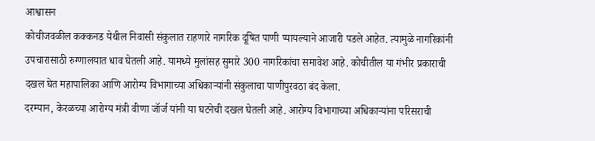आश्वासन
कोचीजवळील कक्कनड येथील निवासी संकुलात राहणारे नागरिक दूषित पाणी प्यायल्याने आजारी पडले आहेत. त्यामुळे नागरिकांनी उपचारासाठी रुग्णालयात धाव घेतली आहे. यामध्ये मुलांसह सुमारे 300 नागरिकांचा समावेश आहे. कोचीतील या गंभीर प्रकाराची दखल घेत महापालिका आणि आरोग्य विभागाच्या अधिकाऱ्यांनी संकुलाचा पाणीपुरवठा बंद केला.
दरम्यान, केरळच्या आरोग्य मंत्री वीणा जॉर्ज यांनी या घटनेची दखल घेतली आहे. आरोग्य विभागाच्या अधिकाऱ्यांना परिसराची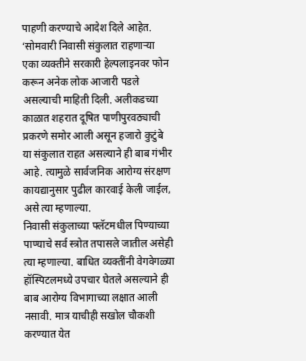पाहणी करण्याचे आदेश दिले आहेत. ‘सोमवारी निवासी संकुलात राहणाऱ्या एका व्यक्तीने सरकारी हेल्पलाइनवर फोन करून अनेक लोक आजारी पडले असल्याची माहिती दिली. अलीकडच्या काळात शहरात दूषित पाणीपुरवठ्याची प्रकरणे समोर आली असून हजारो कुटुंबे या संकुलात राहत असल्याने ही बाब गंभीर आहे. त्यामुळे सार्वजनिक आरोग्य संरक्षण कायद्यानुसार पुढील कारवाई केली जाईल, असे त्या म्हणाल्या.
निवासी संकुलाच्या फ्लॅटमधील पिण्याच्या पाण्याचे सर्व स्त्रोत तपासले जातील असेही त्या म्हणाल्या. बाधित व्यक्तींनी वेगवेगळ्या हॉस्पिटलमध्ये उपचार घेतले असल्याने ही बाब आरोग्य विभागाच्या लक्षात आली नसावी. मात्र याचीही सखोल चौकशी करण्यात येत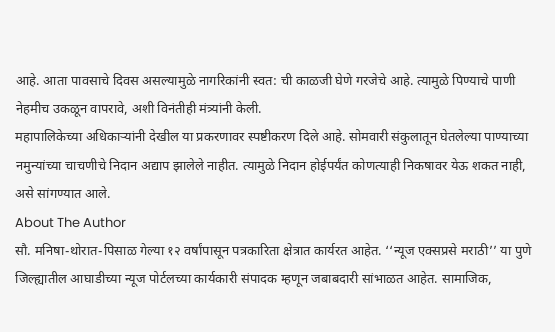आहे. आता पावसाचे दिवस असल्यामुळे नागरिकांनी स्वत: ची काळजी घेणे गरजेचे आहे. त्यामुळे पिण्याचे पाणी नेहमीच उकळून वापरावे, अशी विनंतीही मंत्र्यांनी केली.
महापालिकेच्या अधिकाऱ्यांनी देखील या प्रकरणावर स्पष्टीकरण दिले आहे. सोमवारी संकुलातून घेतलेल्या पाण्याच्या नमुन्यांच्या चाचणीचे निदान अद्याप झालेले नाहीत. त्यामुळे निदान होईपर्यंत कोणत्याही निकषावर येऊ शकत नाही, असे सांगण्यात आले.
About The Author
सौ. मनिषा-थोरात-पिसाळ गेल्या १२ वर्षांपासून पत्रकारिता क्षेत्रात कार्यरत आहेत. ‘‘न्यूज एक्सप्रसे मराठी’’ या पुणे जिल्ह्यातील आघाडीच्या न्यूज पोर्टलच्या कार्यकारी संपादक म्हणून जबाबदारी सांभाळत आहेत. सामाजिक,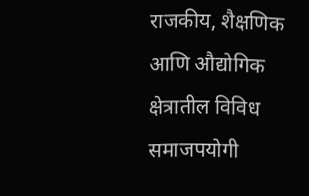राजकीय, शैक्षणिक आणि औद्योगिक क्षेत्रातील विविध समाजपयोगी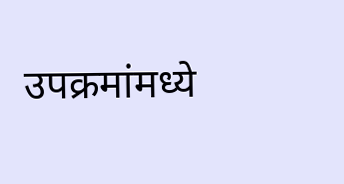उपक्रमांमध्ये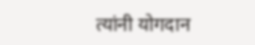त्यांनी योगदान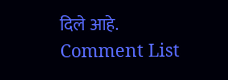दिले आहे.
Comment List